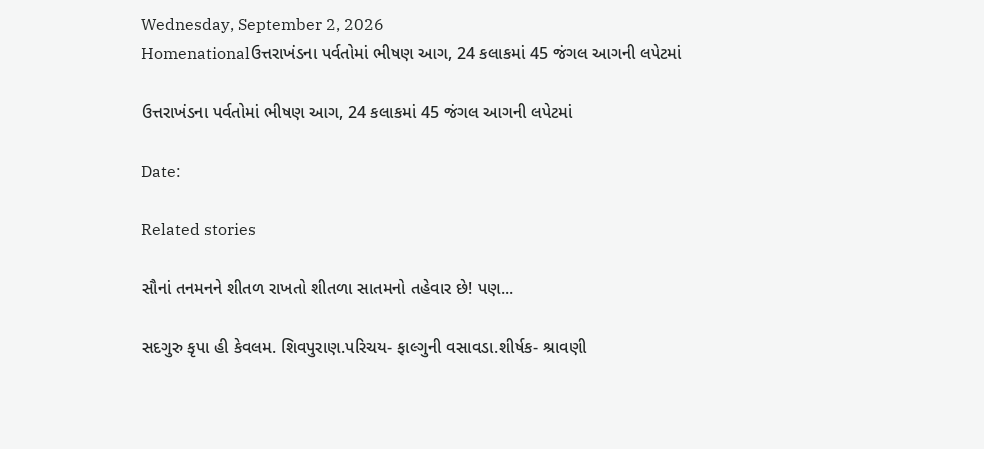Wednesday, September 2, 2026
Homenationalઉત્તરાખંડના પર્વતોમાં ભીષણ આગ, 24 કલાકમાં 45 જંગલ આગની લપેટમાં

ઉત્તરાખંડના પર્વતોમાં ભીષણ આગ, 24 કલાકમાં 45 જંગલ આગની લપેટમાં

Date:

Related stories

સૌનાં તનમનને શીતળ રાખતો શીતળા સાતમનો તહેવાર છે! પણ...

સદગુરુ કૃપા હી કેવલમ. શિવપુરાણ.પરિચય- ફાલ્ગુની વસાવડા.શીર્ષક- શ્રાવણી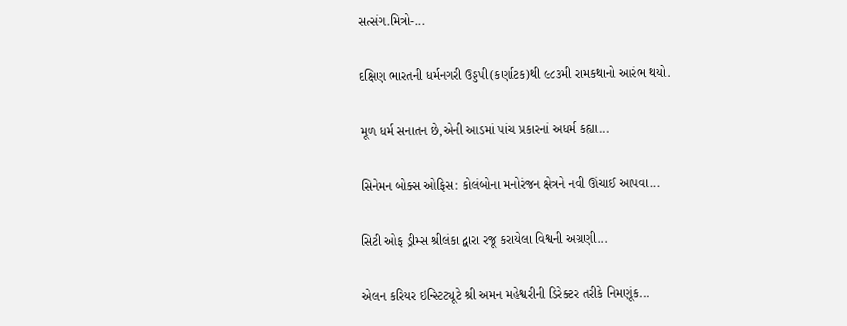સત્સંગ.મિત્રો-...

દક્ષિણ ભારતની ધર્મનગરી ઉડ્ડપી(કર્ણાટક)થી ૯૮૩મી રામકથાનો આરંભ થયો.

મૂળ ધર્મ સનાતન છે,એની આડમાં પાંચ પ્રકારનાં અધર્મ કહ્યા...

સિનેમન બોક્સ ઓફિસ: કોલંબોના મનોરંજન ક્ષેત્રને નવી ઊંચાઈ આપવા...

સિટી ઓફ ડ્રીમ્સ શ્રીલંકા દ્વારા રજૂ કરાયેલા વિશ્વની અગ્રણી...

એલન કરિયર ઇન્સ્ટિટ્યૂટે શ્રી અમન મહેશ્વરીની ડિરેક્ટર તરીકે નિમણૂંક...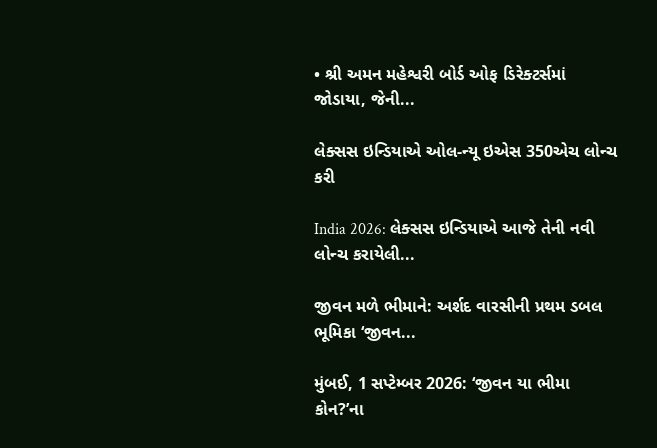• શ્રી અમન મહેશ્વરી બોર્ડ ઓફ ડિરેક્ટર્સમાં જોડાયા, જેની...

લેક્સસ ઇન્ડિયાએ ઓલ-ન્યૂ ઇએસ 350એચ લોન્ચ કરી

India 2026: લેક્સસ ઇન્ડિયાએ આજે તેની નવી લોન્ચ કરાયેલી...

જીવન મળે ભીમાને: અર્શદ વારસીની પ્રથમ ડબલ ભૂમિકા ‘જીવન...

મુંબઈ, 1 સપ્ટેમ્બર 2026: ‘જીવન યા ભીમા કોન?’ના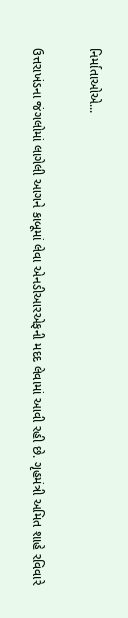નિર્માતાઓએ...

ઉત્તરાખંડના જંગલોમાં લાગેલી આગને કાબૂમાં લેવા એનડીઆરએફની મદદ લેવામાં આવી રહી છે. ગૃહમંત્રી અમિત શાહે રવિવારે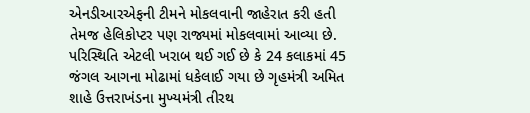એનડીઆરએફની ટીમને મોકલવાની જાહેરાત કરી હતી તેમજ હેલિકોપ્ટર પણ રાજ્યમાં મોકલવામાં આવ્યા છે. પરિસ્થિતિ એટલી ખરાબ થઈ ગઈ છે કે 24 કલાકમાં 45 જંગલ આગના મોઢામાં ધકેલાઈ ગયા છે ગૃહમંત્રી અમિત શાહે ઉત્તરાખંડના મુખ્યમંત્રી તીરથ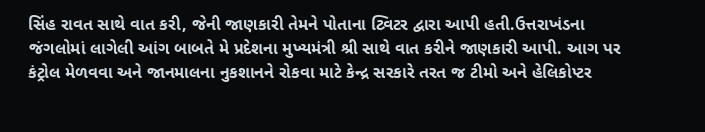સિંહ રાવત સાથે વાત કરી, જેની જાણકારી તેમને પોતાના ટ્વિટર દ્વારા આપી હતી.ઉત્તરાખંડના જંગલોમાં લાગેલી આંગ બાબતે મે પ્રદેશના મુખ્યમંત્રી શ્રી સાથે વાત કરીને જાણકારી આપી. આગ પર કંટ્રોલ મેળવવા અને જાનમાલના નુકશાનને રોકવા માટે કેન્દ્ર સરકારે તરત જ ટીમો અને હેલિકોપ્ટર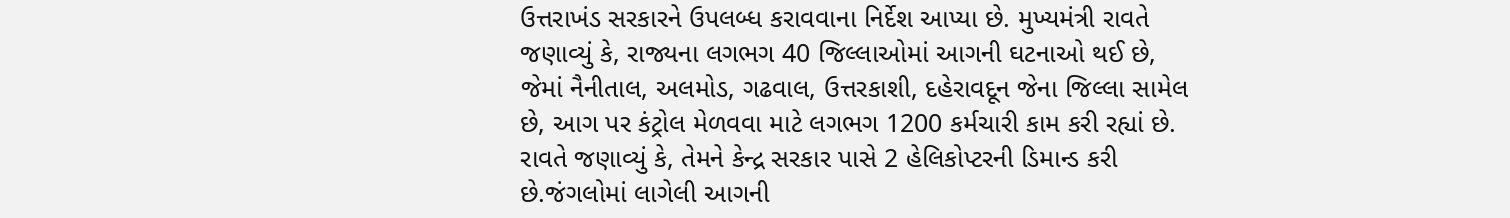ઉત્તરાખંડ સરકારને ઉપલબ્ધ કરાવવાના નિર્દેશ આપ્યા છે. મુખ્યમંત્રી રાવતે જણાવ્યું કે, રાજ્યના લગભગ 40 જિલ્લાઓમાં આગની ઘટનાઓ થઈ છે, જેમાં નૈનીતાલ, અલમોડ, ગઢવાલ, ઉત્તરકાશી, દહેરાવદૂન જેના જિલ્લા સામેલ છે, આગ પર કંટ્રોલ મેળવવા માટે લગભગ 1200 કર્મચારી કામ કરી રહ્યાં છે. રાવતે જણાવ્યું કે, તેમને કેન્દ્ર સરકાર પાસે 2 હેલિકોપ્ટરની ડિમાન્ડ કરી છે.જંગલોમાં લાગેલી આગની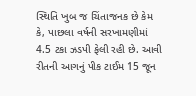સ્થિતિ ખુબ જ ચિંતાજનક છે કેમ કે, પાછલા વર્ષની સરખામણીમાં 4.5 ટકા ઝડપી ફેલી રહી છે. આવી રીતની આગનું પીક ટાઈમ 15 જૂન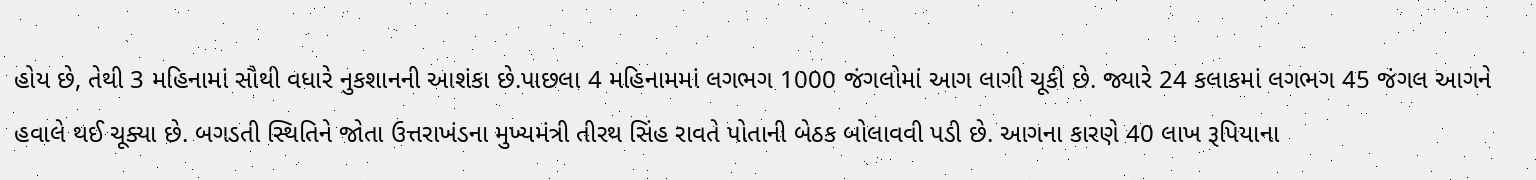હોય છે, તેથી 3 મહિનામાં સૌથી વધારે નુકશાનની આશંકા છે.પાછલા 4 મહિનામમાં લગભગ 1000 જંગલોમાં આગ લાગી ચૂકી છે. જ્યારે 24 કલાકમાં લગભગ 45 જંગલ આગને હવાલે થઈ ચૂક્યા છે. બગડતી સ્થિતિને જોતા ઉત્તરાખંડના મુખ્યમંત્રી તીરથ સિંહ રાવતે પોતાની બેઠક બોલાવવી પડી છે. આગના કારણે 40 લાખ રૂપિયાના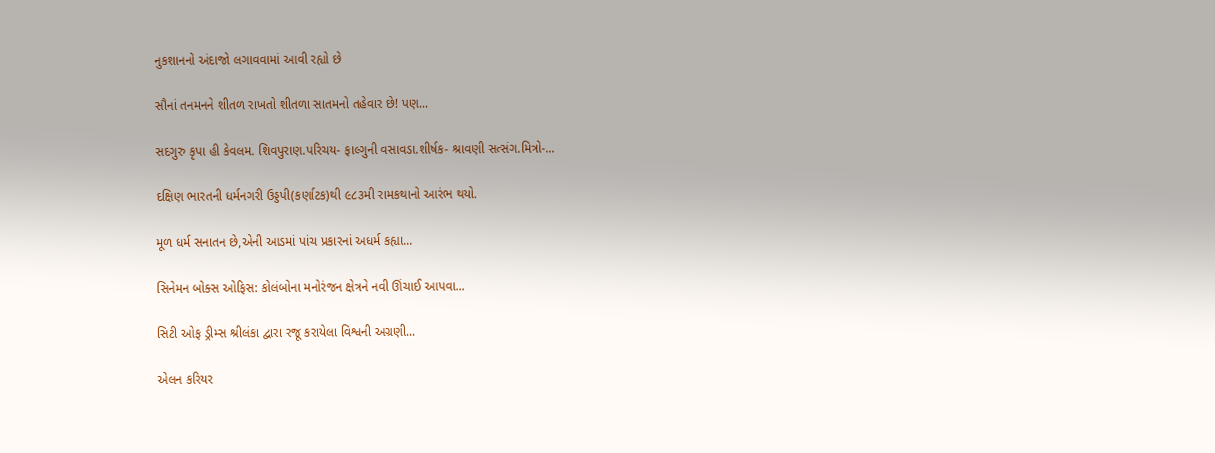નુકશાનનો અંદાજો લગાવવામાં આવી રહ્યો છે

સૌનાં તનમનને શીતળ રાખતો શીતળા સાતમનો તહેવાર છે! પણ...

સદગુરુ કૃપા હી કેવલમ. શિવપુરાણ.પરિચય- ફાલ્ગુની વસાવડા.શીર્ષક- શ્રાવણી સત્સંગ.મિત્રો-...

દક્ષિણ ભારતની ધર્મનગરી ઉડ્ડપી(કર્ણાટક)થી ૯૮૩મી રામકથાનો આરંભ થયો.

મૂળ ધર્મ સનાતન છે,એની આડમાં પાંચ પ્રકારનાં અધર્મ કહ્યા...

સિનેમન બોક્સ ઓફિસ: કોલંબોના મનોરંજન ક્ષેત્રને નવી ઊંચાઈ આપવા...

સિટી ઓફ ડ્રીમ્સ શ્રીલંકા દ્વારા રજૂ કરાયેલા વિશ્વની અગ્રણી...

એલન કરિયર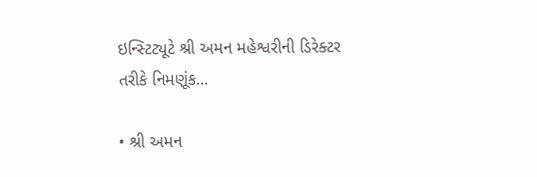ઇન્સ્ટિટ્યૂટે શ્રી અમન મહેશ્વરીની ડિરેક્ટર તરીકે નિમણૂંક...

• શ્રી અમન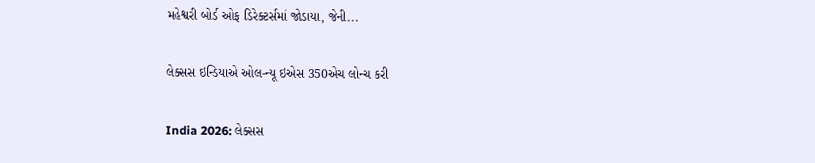મહેશ્વરી બોર્ડ ઓફ ડિરેક્ટર્સમાં જોડાયા, જેની...

લેક્સસ ઇન્ડિયાએ ઓલ-ન્યૂ ઇએસ 350એચ લોન્ચ કરી

India 2026: લેક્સસ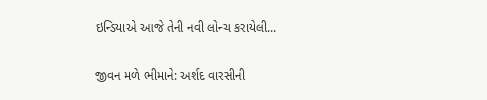ઇન્ડિયાએ આજે તેની નવી લોન્ચ કરાયેલી...

જીવન મળે ભીમાને: અર્શદ વારસીની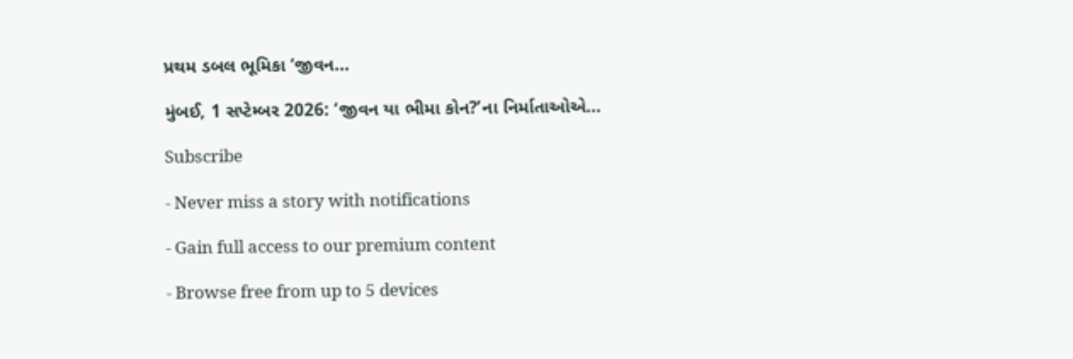પ્રથમ ડબલ ભૂમિકા ‘જીવન...

મુંબઈ, 1 સપ્ટેમ્બર 2026: ‘જીવન યા ભીમા કોન?’ના નિર્માતાઓએ...

Subscribe

- Never miss a story with notifications

- Gain full access to our premium content

- Browse free from up to 5 devices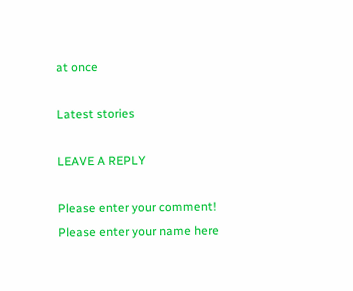at once

Latest stories

LEAVE A REPLY

Please enter your comment!
Please enter your name here